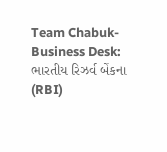Team Chabuk-Business Desk: ભારતીય રિઝર્વ બેંકના (RBI)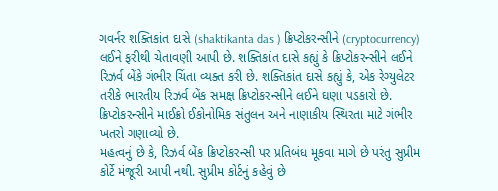ગવર્નર શક્તિકાંત દાસે (shaktikanta das ) ક્રિપ્ટોકરન્સીને (cryptocurrency) લઈને ફરીથી ચેતાવણી આપી છે. શક્તિકાંત દાસે કહ્યું કે ક્રિપ્ટોકરન્સીને લઈને રિઝર્વ બેંકે ગંભીર ચિંતા વ્યક્ત કરી છે. શક્તિકાંત દાસે કહ્યું કે, એક રેગ્યુલેટર તરીકે ભારતીય રિઝર્વ બેંક સમક્ષ ક્રિપ્ટોકરન્સીને લઈને ઘણા પડકારો છે. ક્રિપ્ટોકરન્સીને માઈક્રો ઈકોનોમિક સંતુલન અને નાણાકીય સ્થિરતા માટે ગંભીર ખતરો ગણાવ્યો છે.
મહત્વનું છે કે, રિઝર્વ બેંક ક્રિપ્ટોકરન્સી પર પ્રતિબંધ મૂકવા માગે છે પરંતુ સુપ્રીમ કોર્ટે મંજૂરી આપી નથી. સુપ્રીમ કોર્ટનું કહેવું છે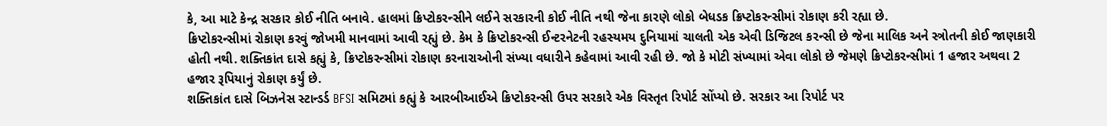કે, આ માટે કેન્દ્ર સરકાર કોઈ નીતિ બનાવે. હાલમાં ક્રિપ્ટોકરન્સીને લઈને સરકારની કોઈ નીતિ નથી જેના કારણે લોકો બેધડક ક્રિપ્ટોકરન્સીમાં રોકાણ કરી રહ્યા છે.
ક્રિપ્ટોકરન્સીમાં રોકાણ કરવું જોખમી માનવામાં આવી રહ્યું છે. કેમ કે ક્રિપ્ટોકરન્સી ઈન્ટરનેટની રહસ્યમય દુનિયામાં ચાલતી એક એવી ડિજિટલ કરન્સી છે જેના માલિક અને સ્ત્રોતની કોઈ જાણકારી હોતી નથી. શક્તિકાંત દાસે કહ્યું કે, ક્રિપ્ટોકરન્સીમાં રોકાણ કરનારાઓની સંખ્યા વધારીને કહેવામાં આવી રહી છે. જો કે મોટી સંખ્યામાં એવા લોકો છે જેમણે ક્રિપ્ટોકરન્સીમાં 1 હજાર અથવા 2 હજાર રૂપિયાનું રોકાણ કર્યું છે.
શક્તિકાંત દાસે બિઝનેસ સ્ટાન્ડર્ડ BFSI સમિટમાં કહ્યું કે આરબીઆઈએ ક્રિપ્ટોકરન્સી ઉપર સરકારે એક વિસ્તૃત રિપોર્ટ સોંપ્યો છે. સરકાર આ રિપોર્ટ પર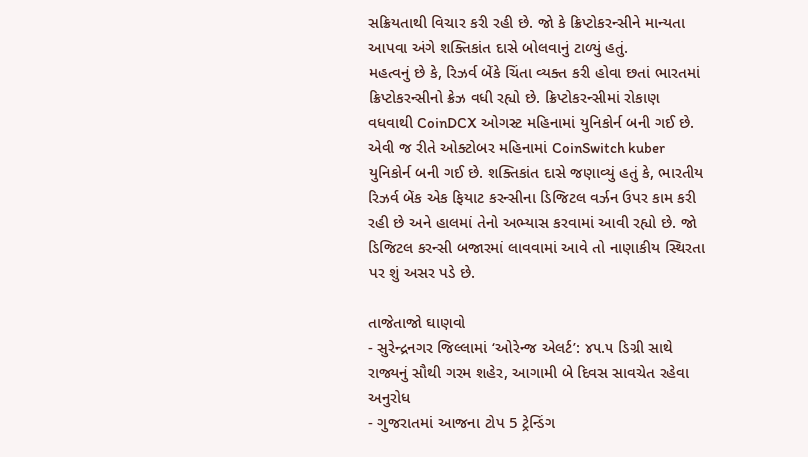સક્રિયતાથી વિચાર કરી રહી છે. જો કે ક્રિપ્ટોકરન્સીને માન્યતા આપવા અંગે શક્તિકાંત દાસે બોલવાનું ટાળ્યું હતું.
મહત્વનું છે કે, રિઝર્વ બેંકે ચિંતા વ્યક્ત કરી હોવા છતાં ભારતમાં ક્રિપ્ટોકરન્સીનો ક્રેઝ વધી રહ્યો છે. ક્રિપ્ટોકરન્સીમાં રોકાણ વધવાથી CoinDCX ઓગસ્ટ મહિનામાં યુનિકોર્ન બની ગઈ છે. એવી જ રીતે ઓક્ટોબર મહિનામાં CoinSwitch kuber યુનિકોર્ન બની ગઈ છે. શક્તિકાંત દાસે જણાવ્યું હતું કે, ભારતીય રિઝર્વ બેંક એક ફિયાટ કરન્સીના ડિજિટલ વર્ઝન ઉપર કામ કરી રહી છે અને હાલમાં તેનો અભ્યાસ કરવામાં આવી રહ્યો છે. જો ડિજિટલ કરન્સી બજારમાં લાવવામાં આવે તો નાણાકીય સ્થિરતા પર શું અસર પડે છે.

તાજેતાજો ઘાણવો
- સુરેન્દ્રનગર જિલ્લામાં ‘ઓરેન્જ એલર્ટ’: ૪૫.૫ ડિગ્રી સાથે રાજ્યનું સૌથી ગરમ શહેર, આગામી બે દિવસ સાવચેત રહેવા અનુરોધ
- ગુજરાતમાં આજના ટોપ 5 ટ્રેન્ડિંગ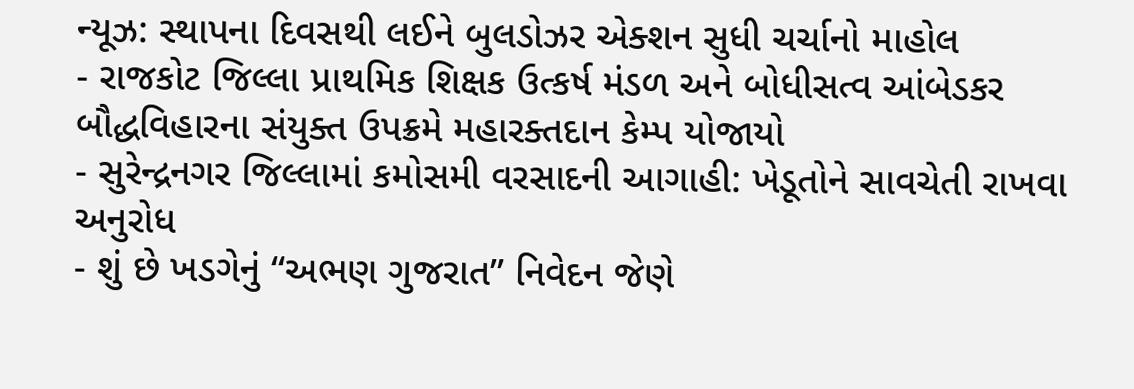ન્યૂઝ: સ્થાપના દિવસથી લઈને બુલડોઝર એક્શન સુધી ચર્ચાનો માહોલ
- રાજકોટ જિલ્લા પ્રાથમિક શિક્ષક ઉત્કર્ષ મંડળ અને બોધીસત્વ આંબેડકર બૌદ્ધવિહારના સંયુક્ત ઉપક્રમે મહારક્તદાન કેમ્પ યોજાયો
- સુરેન્દ્રનગર જિલ્લામાં કમોસમી વરસાદની આગાહી: ખેડૂતોને સાવચેતી રાખવા અનુરોધ
- શું છે ખડગેનું “અભણ ગુજરાત” નિવેદન જેણે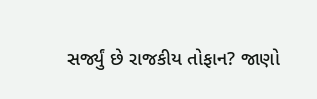સર્જ્યું છે રાજકીય તોફાન? જાણો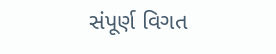સંપૂર્ણ વિગત